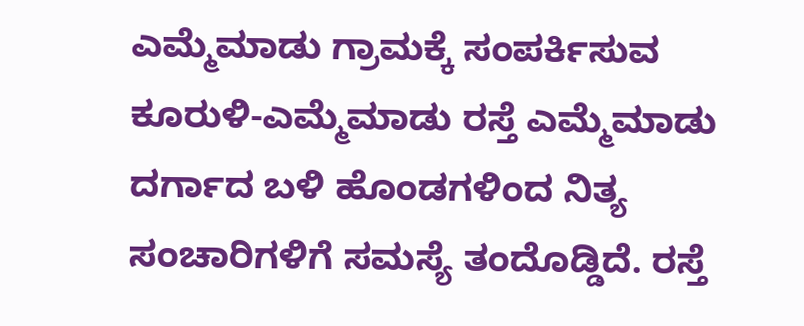ಎಮ್ಮೆಮಾಡು ಗ್ರಾಮಕ್ಕೆ ಸಂಪರ್ಕಿಸುವ ಕೂರುಳಿ-ಎಮ್ಮೆಮಾಡು ರಸ್ತೆ ಎಮ್ಮೆಮಾಡು ದರ್ಗಾದ ಬಳಿ ಹೊಂಡಗಳಿಂದ ನಿತ್ಯ ಸಂಚಾರಿಗಳಿಗೆ ಸಮಸ್ಯೆ ತಂದೊಡ್ಡಿದೆ. ರಸ್ತೆ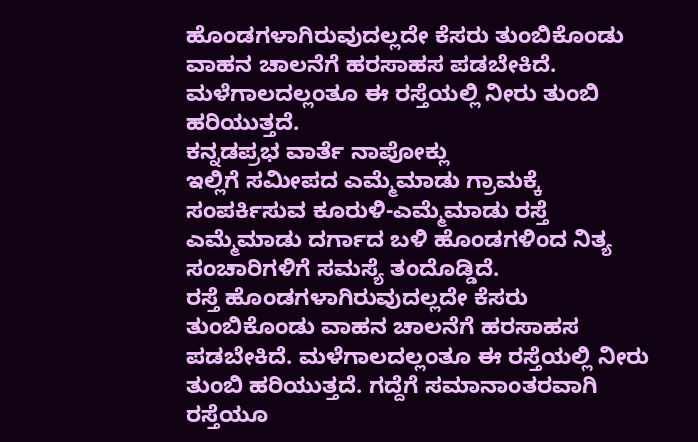ಹೊಂಡಗಳಾಗಿರುವುದಲ್ಲದೇ ಕೆಸರು ತುಂಬಿಕೊಂಡು ವಾಹನ ಚಾಲನೆಗೆ ಹರಸಾಹಸ ಪಡಬೇಕಿದೆ. ಮಳೆಗಾಲದಲ್ಲಂತೂ ಈ ರಸ್ತೆಯಲ್ಲಿ ನೀರು ತುಂಬಿ ಹರಿಯುತ್ತದೆ.
ಕನ್ನಡಪ್ರಭ ವಾರ್ತೆ ನಾಪೋಕ್ಲು
ಇಲ್ಲಿಗೆ ಸಮೀಪದ ಎಮ್ಮೆಮಾಡು ಗ್ರಾಮಕ್ಕೆ ಸಂಪರ್ಕಿಸುವ ಕೂರುಳಿ-ಎಮ್ಮೆಮಾಡು ರಸ್ತೆ ಎಮ್ಮೆಮಾಡು ದರ್ಗಾದ ಬಳಿ ಹೊಂಡಗಳಿಂದ ನಿತ್ಯ ಸಂಚಾರಿಗಳಿಗೆ ಸಮಸ್ಯೆ ತಂದೊಡ್ಡಿದೆ.
ರಸ್ತೆ ಹೊಂಡಗಳಾಗಿರುವುದಲ್ಲದೇ ಕೆಸರು ತುಂಬಿಕೊಂಡು ವಾಹನ ಚಾಲನೆಗೆ ಹರಸಾಹಸ ಪಡಬೇಕಿದೆ. ಮಳೆಗಾಲದಲ್ಲಂತೂ ಈ ರಸ್ತೆಯಲ್ಲಿ ನೀರು ತುಂಬಿ ಹರಿಯುತ್ತದೆ. ಗದ್ದೆಗೆ ಸಮಾನಾಂತರವಾಗಿ ರಸ್ತೆಯೂ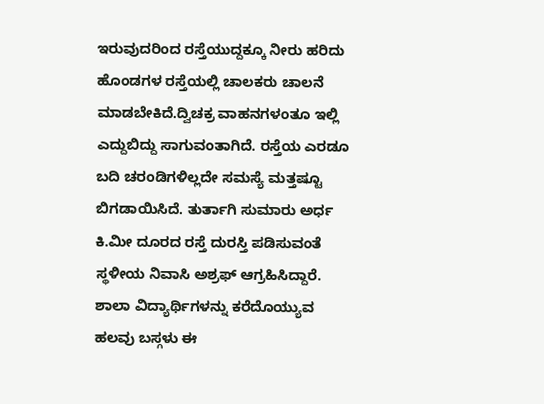ಇರುವುದರಿಂದ ರಸ್ತೆಯುದ್ದಕ್ಕೂ ನೀರು ಹರಿದು ಹೊಂಡಗಳ ರಸ್ತೆಯಲ್ಲಿ ಚಾಲಕರು ಚಾಲನೆ ಮಾಡಬೇಕಿದೆ.ದ್ವಿಚಕ್ರ ವಾಹನಗಳಂತೂ ಇಲ್ಲಿ ಎದ್ದುಬಿದ್ದು ಸಾಗುವಂತಾಗಿದೆ. ರಸ್ತೆಯ ಎರಡೂ ಬದಿ ಚರಂಡಿಗಳಿಲ್ಲದೇ ಸಮಸ್ಯೆ ಮತ್ತಷ್ಟೂ ಬಿಗಡಾಯಿಸಿದೆ. ತುರ್ತಾಗಿ ಸುಮಾರು ಅರ್ಧ
ಕಿ.ಮೀ ದೂರದ ರಸ್ತೆ ದುರಸ್ತಿ ಪಡಿಸುವಂತೆ ಸ್ಥಳೀಯ ನಿವಾಸಿ ಅಶ್ರಫ್ ಆಗ್ರಹಿಸಿದ್ದಾರೆ.
ಶಾಲಾ ವಿದ್ಯಾರ್ಥಿಗಳನ್ನು ಕರೆದೊಯ್ಯುವ ಹಲವು ಬಸ್ಗಳು ಈ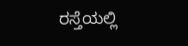ರಸ್ತೆಯಲ್ಲಿ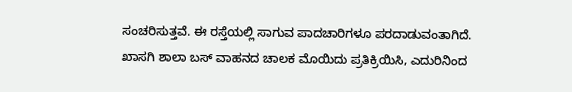ಸಂಚರಿಸುತ್ತವೆ. ಈ ರಸ್ತೆಯಲ್ಲಿ ಸಾಗುವ ಪಾದಚಾರಿಗಳೂ ಪರದಾಡುವಂತಾಗಿದೆ.
ಖಾಸಗಿ ಶಾಲಾ ಬಸ್ ವಾಹನದ ಚಾಲಕ ಮೊಯಿದು ಪ್ರತಿಕ್ರಿಯಿಸಿ, ಎದುರಿನಿಂದ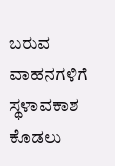ಬರುವ ವಾಹನಗಳಿಗೆ ಸ್ಥಳಾವಕಾಶ ಕೊಡಲು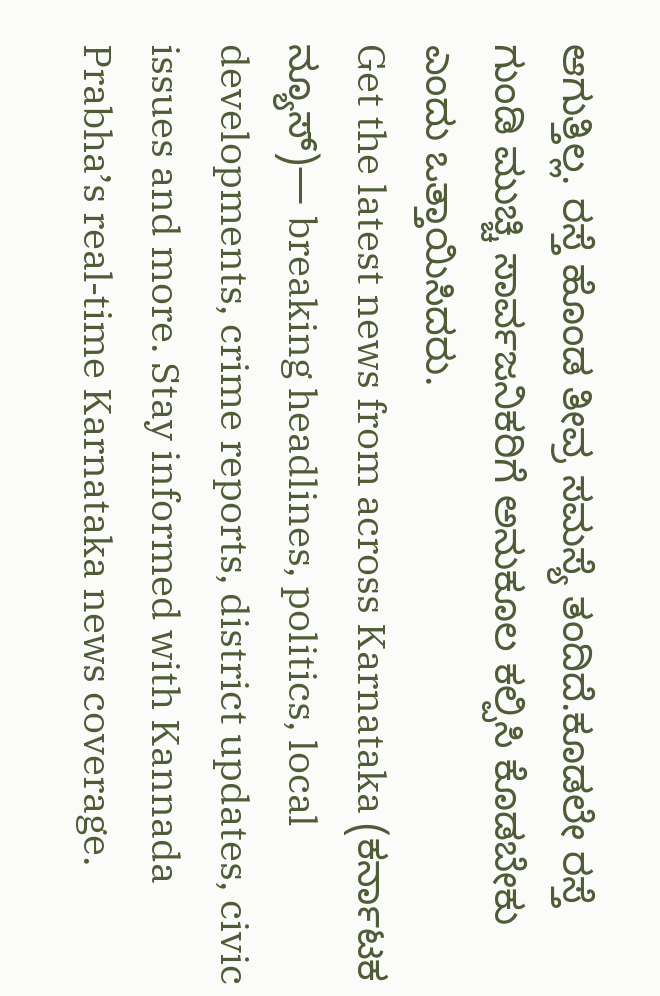ಆಗುತ್ತಿಲ್ಲ. ರಸ್ತೆ ಹೊಂಡ ತೀವ್ರ ಸಮಸ್ಯೆ ತಂದಿದೆ.ಕೂಡಲೇ ರಸ್ತೆ ಗುಂಡಿ ಮುಚ್ಚಿ ಸಾರ್ವಜನಿಕರಿಗೆ ಅನುಕೂಲ ಕಲ್ಪಿಸಿ ಕೊಡಬೇಕು ಎಂದು ಒತ್ತಾಯಿಸಿದರು.
Get the latest news from across Karnataka (ಕರ್ನಾಟಕ ನ್ಯೂಸ್)— breaking headlines, politics, local developments, crime reports, district updates, civic issues and more. Stay informed with Kannada Prabha’s real‑time Karnataka news coverage.